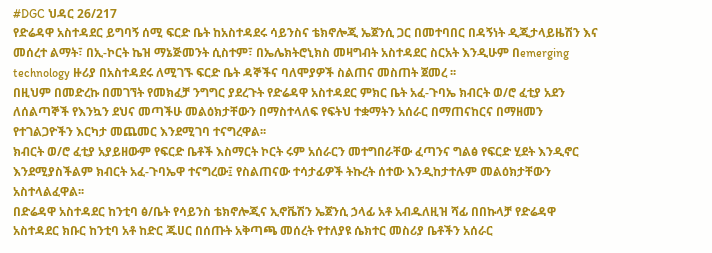#DGC ህዳር 26/217
የድሬዳዋ አስተዳደር ይግባኝ ሰሚ ፍርድ ቤት ከአስተዳደሩ ሳይንስና ቴክኖሎጂ ኤጀንሲ ጋር በመተባበር በዳኝነት ዲጂታላይዜሽን እና መሰረተ ልማት፣ በኢ-ኮርት ኬዝ ማኔጅመንት ሲስተም፣ በኤሌክትሮኒክስ መዛግብት አስተዳደር ስርአት እንዲሁም በemerging technology ዙሪያ በአስተዳደሩ ለሚገኙ ፍርድ ቤት ዳኞችና ባለሞያዎች ስልጠና መስጠት ጀመረ ፡፡
በዚህም በመድረኩ በመገኘት የመክፈቻ ንግግር ያደረጉት የድሬዳዋ አስተዳደር ምክር ቤት አፈ-ጉባኤ ክብርት ወ/ሮ ፈቲያ አደን ለሰልጣኞች የእንኳን ደህና መጣችሁ መልዕክታቸውን በማስተላለፍ የፍትህ ተቋማትን አሰራር በማጠናከርና በማዘመን የተገልጋዮችን እርካታ መጨመር እንደሚገባ ተናግረዋል፡፡
ክብርት ወ/ሮ ፈቲያ አያይዘውም የፍርድ ቤቶች እስማርት ኮርት ሩም አሰራርን መተግበራቸው ፈጣንና ግልፅ የፍርድ ሂደት እንዲኖር እንደሚያስችልም ክብርት አፈ-ጉባኤዋ ተናግረው፤ የስልጠናው ተሳታፊዎች ትኩረት ሰተው እንዲከታተሉም መልዕክታቸውን አስተላልፈዋል፡፡
በድሬዳዋ አስተዳደር ከንቲባ ፅ/ቤት የሳይንስ ቴክኖሎጂና ኢኖቬሽን ኤጀንሲ ኃላፊ አቶ አብዱለዚዝ ሻፊ በበኩላቻ የድሬዳዋ አስተዳደር ክቡር ከንቲባ አቶ ከድር ጁሀር በሰጡት አቅጣጫ መሰረት የተለያዩ ሴክተር መስሪያ ቤቶችን አሰራር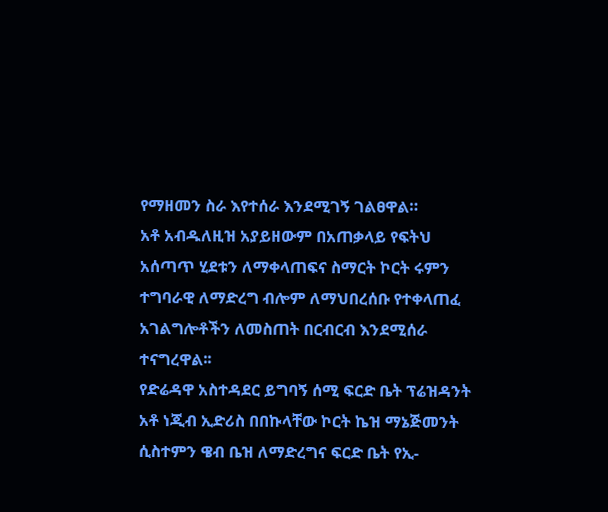የማዘመን ስራ እየተሰራ እንደሚገኝ ገልፀዋል።
አቶ አብዱለዚዝ አያይዘውም በአጠቃላይ የፍትህ አሰጣጥ ሂደቱን ለማቀላጠፍና ስማርት ኮርት ሩምን ተግባራዊ ለማድረግ ብሎም ለማህበረሰቡ የተቀላጠፈ አገልግሎቶችን ለመስጠት በርብርብ እንደሚሰራ ተናግረዋል፡፡
የድሬዳዋ አስተዳደር ይግባኝ ሰሚ ፍርድ ቤት ፕሬዝዳንት አቶ ነጂብ ኢድሪስ በበኩላቸው ኮርት ኬዝ ማኔጅመንት ሲስተምን ዌብ ቤዝ ለማድረግና ፍርድ ቤት የኢ-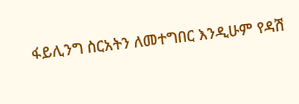ፋይሊንግ ስርአትን ለመተግበር እንዲሁም የዳሽ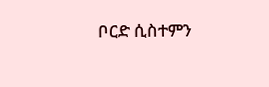ቦርድ ሲስተምን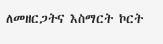ለመዘርጋትና እስማርት ኮርት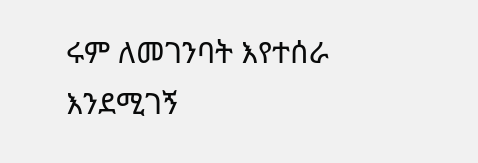ሩም ለመገንባት እየተሰራ እንደሚገኝ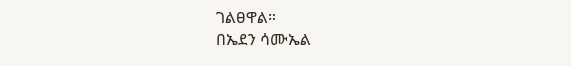ገልፀዋል።
በኤደን ሳሙኤል